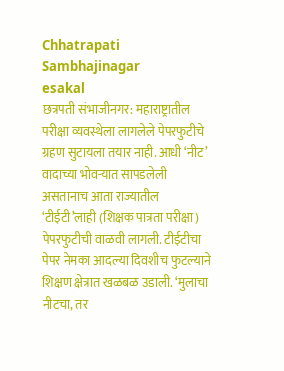Chhatrapati Sambhajinagar
esakal
छत्रपती संभाजीनगर: महाराष्ट्रातील परीक्षा व्यवस्थेला लागलेले पेपरफुटीचे ग्रहण सुटायला तयार नाही. आधी ‘नीट’ वादाच्या भोवऱ्यात सापडलेली असतानाच आता राज्यातील ‘टीईटी’लाही (शिक्षक पात्रता परीक्षा) पेपरफुटीची वाळवी लागली. टीईटीचा पेपर नेमका आदल्या दिवशीच फुटल्याने शिक्षण क्षेत्रात खळबळ उडाली. ‘मुलाचा नीटचा, तर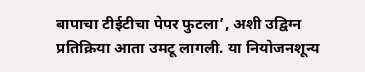बापाचा टीईटीचा पेपर फुटला’, अशी उद्विग्न प्रतिक्रिया आता उमटू लागली. या नियोजनशून्य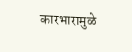कारभारामुळे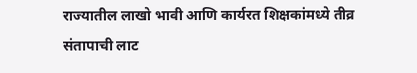राज्यातील लाखो भावी आणि कार्यरत शिक्षकांमध्ये तीव्र संतापाची लाट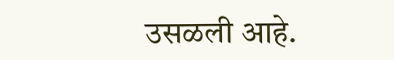उसळली आहे.